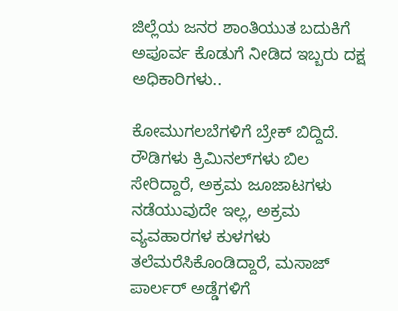ಜಿಲ್ಲೆಯ ಜನರ ಶಾಂತಿಯುತ ಬದುಕಿಗೆ ಅಪೂರ್ವ ಕೊಡುಗೆ ನೀಡಿದ ಇಬ್ಬರು ದಕ್ಷ ಅಧಿಕಾರಿಗಳು..

ಕೋಮುಗಲಬೆಗಳಿಗೆ ಬ್ರೇಕ್ ಬಿದ್ದಿದೆ. ರೌಡಿಗಳು ಕ್ರಿಮಿನಲ್‌ಗಳು ಬಿಲ ಸೇರಿದ್ದಾರೆ, ಅಕ್ರಮ ಜೂಜಾಟಗಳು ನಡೆಯುವುದೇ ಇಲ್ಲ, ಅಕ್ರಮ ವ್ಯವಹಾರಗಳ ಕುಳಗಳು ತಲೆಮರೆಸಿಕೊಂಡಿದ್ದಾರೆ, ಮಸಾಜ್ ಪಾರ್ಲರ್ ಅಡ್ಡೆಗಳಿಗೆ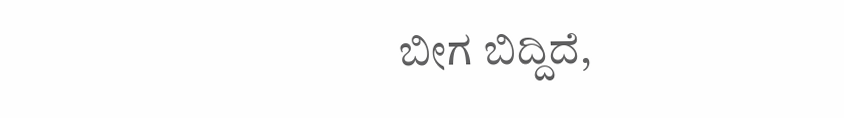ಬೀಗ ಬಿದ್ದಿದೆ,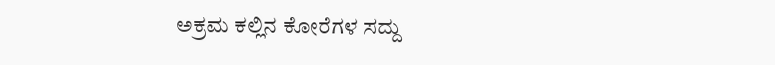ಅಕ್ರಮ ಕಲ್ಲಿನ ಕೋರೆಗಳ ಸದ್ದು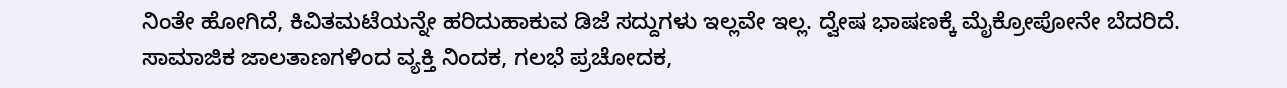ನಿಂತೇ ಹೋಗಿದೆ, ಕಿವಿತಮಟೆಯನ್ನೇ ಹರಿದುಹಾಕುವ ಡಿಜೆ ಸದ್ದುಗಳು ಇಲ್ಲವೇ ಇಲ್ಲ. ದ್ವೇಷ ಭಾಷಣಕ್ಕೆ ಮೈಕ್ರೋಪೋನೇ ಬೆದರಿದೆ. ಸಾಮಾಜಿಕ ಜಾಲತಾಣಗಳಿಂದ ವ್ಯಕ್ತಿ ನಿಂದಕ, ಗಲಭೆ ಪ್ರಚೋದಕ,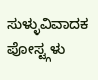ಸುಳ್ಳುವಿವಾದಕ ಪೋಸ್ಟ್ಗಳು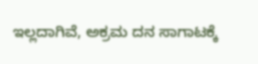ಇಲ್ಲದಾಗಿವೆ, ಅಕ್ರಮ ದನ ಸಾಗಾಟಕ್ಕೆ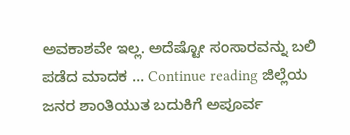ಅವಕಾಶವೇ ಇಲ್ಲ. ಅದೆಷ್ಟೋ ಸಂಸಾರವನ್ನು ಬಲಿ ಪಡೆದ ಮಾದಕ … Continue reading ಜಿಲ್ಲೆಯ ಜನರ ಶಾಂತಿಯುತ ಬದುಕಿಗೆ ಅಪೂರ್ವ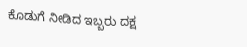ಕೊಡುಗೆ ನೀಡಿದ ಇಬ್ಬರು ದಕ್ಷ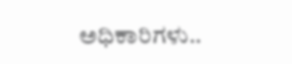ಅಧಿಕಾರಿಗಳು..